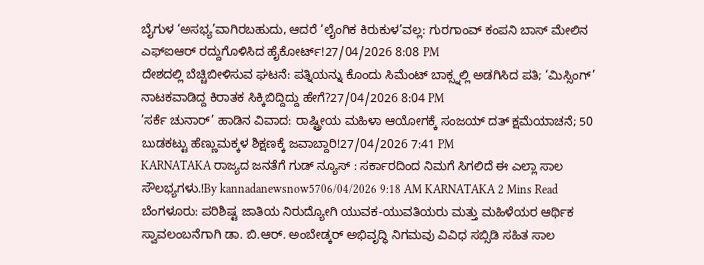ಬೈಗುಳ ‘ಅಸಭ್ಯ’ವಾಗಿರಬಹುದು, ಆದರೆ ‘ಲೈಂಗಿಕ ಕಿರುಕುಳ’ವಲ್ಲ: ಗುರಗಾಂವ್ ಕಂಪನಿ ಬಾಸ್ ಮೇಲಿನ ಎಫ್ಐಆರ್ ರದ್ದುಗೊಳಿಸಿದ ಹೈಕೋರ್ಟ್!27/04/2026 8:08 PM
ದೇಶದಲ್ಲಿ ಬೆಚ್ಚಿಬೀಳಿಸುವ ಘಟನೆ: ಪತ್ನಿಯನ್ನು ಕೊಂದು ಸಿಮೆಂಟ್ ಬಾಕ್ಸ್ನಲ್ಲಿ ಅಡಗಿಸಿದ ಪತಿ; ‘ಮಿಸ್ಸಿಂಗ್’ ನಾಟಕವಾಡಿದ್ದ ಕಿರಾತಕ ಸಿಕ್ಕಿಬಿದ್ದಿದ್ದು ಹೇಗೆ?27/04/2026 8:04 PM
’ಸರ್ಕೆ ಚುನಾರ್’ ಹಾಡಿನ ವಿವಾದ: ರಾಷ್ಟ್ರೀಯ ಮಹಿಳಾ ಆಯೋಗಕ್ಕೆ ಸಂಜಯ್ ದತ್ ಕ್ಷಮೆಯಾಚನೆ; 50 ಬುಡಕಟ್ಟು ಹೆಣ್ಣುಮಕ್ಕಳ ಶಿಕ್ಷಣಕ್ಕೆ ಜವಾಬ್ದಾರಿ!27/04/2026 7:41 PM
KARNATAKA ರಾಜ್ಯದ ಜನತೆಗೆ ಗುಡ್ ನ್ಯೂಸ್ : ಸರ್ಕಾರದಿಂದ ನಿಮಗೆ ಸಿಗಲಿದೆ ಈ ಎಲ್ಲಾ ಸಾಲ ಸೌಲಭ್ಯಗಳು.!By kannadanewsnow5706/04/2026 9:18 AM KARNATAKA 2 Mins Read ಬೆಂಗಳೂರು: ಪರಿಶಿಷ್ಟ ಜಾತಿಯ ನಿರುದ್ಯೋಗಿ ಯುವಕ-ಯುವತಿಯರು ಮತ್ತು ಮಹಿಳೆಯರ ಆರ್ಥಿಕ ಸ್ವಾವಲಂಬನೆಗಾಗಿ ಡಾ. ಬಿ.ಆರ್. ಅಂಬೇಡ್ಕರ್ ಅಭಿವೃದ್ಧಿ ನಿಗಮವು ವಿವಿಧ ಸಬ್ಸಿಡಿ ಸಹಿತ ಸಾಲ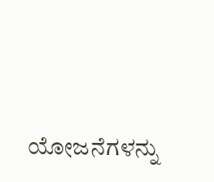ಯೋಜನೆಗಳನ್ನು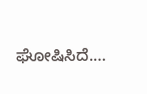ಘೋಷಿಸಿದೆ.…